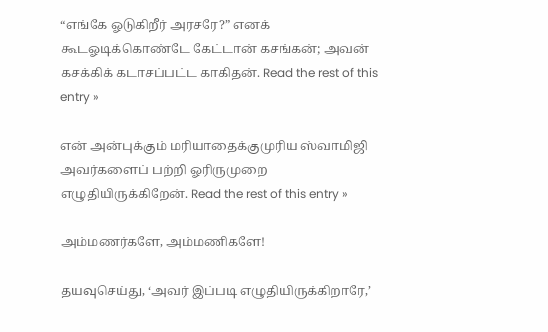“எங்கே ஓடுகிறீர் அரசரே?” எனக் கூடஓடிக்கொண்டே கேட்டான் கசங்கன்; அவன் கசக்கிக் கடாசப்பட்ட காகிதன். Read the rest of this entry »

என் அன்புக்கும் மரியாதைக்குமுரிய ஸ்வாமிஜி அவர்களைப் பற்றி ஓரிருமுறை எழுதியிருக்கிறேன். Read the rest of this entry »

அம்மணர்களே, அம்மணிகளே!

தயவுசெய்து, ‘அவர் இப்படி எழுதியிருக்கிறாரே,’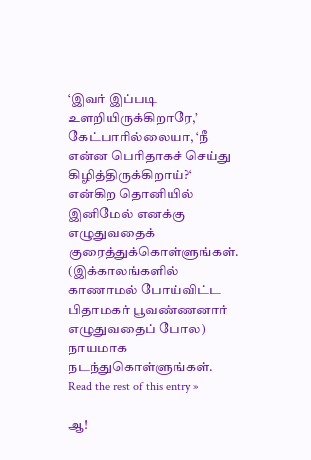‘இவர் இப்படி உளறியிருக்கிறாரே,’ கேட்பாரில்லையா, ‘நீ என்ன பெரிதாகச் செய்து கிழித்திருக்கிறாய்?‘ என்கிற தொனியில் இனிமேல் எனக்கு எழுதுவதைக் குரைத்துக்கொள்ளுங்கள். (இக்காலங்களில் காணாமல் போய்விட்ட பிதாமகர் பூவண்ணனார் எழுதுவதைப் போல) நாயமாக நடந்துகொள்ளுங்கள். Read the rest of this entry »

ஆ!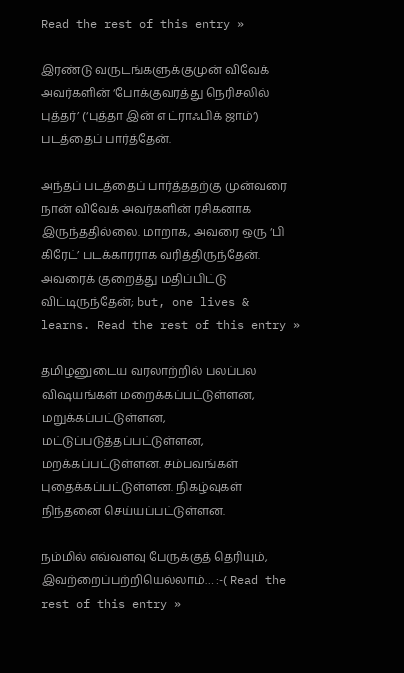Read the rest of this entry »

இரண்டு வருடங்களுக்குமுன் விவேக் அவர்களின் ‘போக்குவரத்து நெரிசலில் புத்தர்’ (‘புத்தா இன் எ ட்ராஃபிக் ஜாம்‘) படத்தைப் பார்த்தேன்.

அந்தப் படத்தைப் பார்த்ததற்கு முன்வரை நான் விவேக் அவர்களின் ரசிகனாக இருந்ததில்லை. மாறாக, அவரை ஒரு ‘பி கிரேட்’ படக்காரராக வரித்திருந்தேன். அவரைக் குறைத்து மதிப்பிட்டு விட்டிருந்தேன்; but, one lives & learns. Read the rest of this entry »

தமிழனுடைய வரலாற்றில் பலப்பல விஷயங்கள் மறைக்கப்பட்டுள்ளன, மறுக்கப்பட்டுள்ளன, மட்டுப்படுத்தப்பட்டுள்ளன, மறக்கப்பட்டுள்ளன. சம்பவங்கள் புதைக்கப்பட்டுள்ளன. நிகழ்வுகள் நிந்தனை செய்யப்பட்டுள்ளன.

நம்மில் எவ்வளவு பேருக்குத் தெரியும், இவற்றைப்பற்றியெல்லாம்… :-( Read the rest of this entry »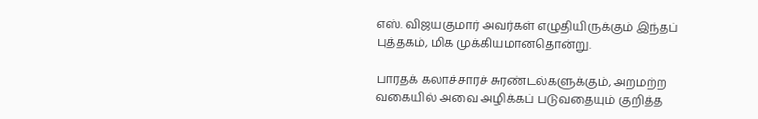எஸ். விஜயகுமார் அவர்கள் எழுதியிருக்கும் இந்தப் புத்தகம், மிக முக்கியமானதொன்று.

பாரதக் கலாச்சாரச் சுரண்டல்களுக்கும், அறமற்ற வகையில் அவை அழிக்கப் படுவதையும் குறித்த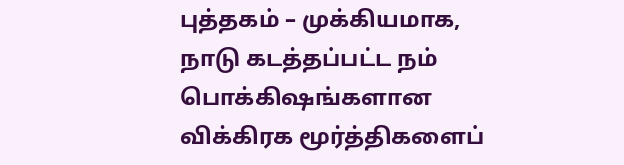புத்தகம் – முக்கியமாக, நாடு கடத்தப்பட்ட நம் பொக்கிஷங்களான விக்கிரக மூர்த்திகளைப்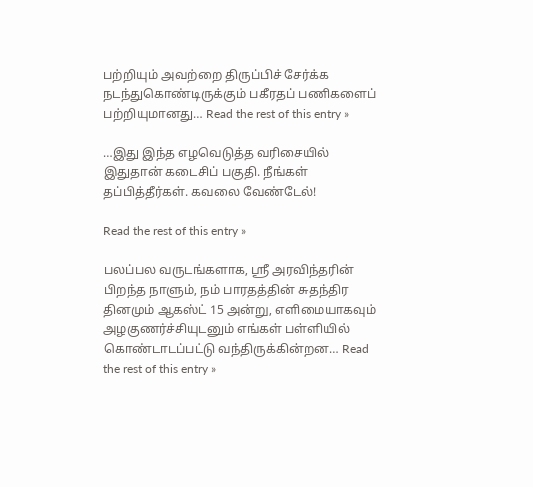பற்றியும் அவற்றை திருப்பிச் சேர்க்க நடந்துகொண்டிருக்கும் பகீரதப் பணிகளைப் பற்றியுமானது… Read the rest of this entry »

…இது இந்த எழவெடுத்த வரிசையில்  இதுதான் கடைசிப் பகுதி. நீங்கள் தப்பித்தீர்கள். கவலை வேண்டேல்!

Read the rest of this entry »

பலப்பல வருடங்களாக, ஸ்ரீ அரவிந்தரின் பிறந்த நாளும், நம் பாரதத்தின் சுதந்திர தினமும் ஆகஸ்ட் 15 அன்று, எளிமையாகவும் அழகுணர்ச்சியுடனும் எங்கள் பள்ளியில் கொண்டாடப்பட்டு வந்திருக்கின்றன… Read the rest of this entry »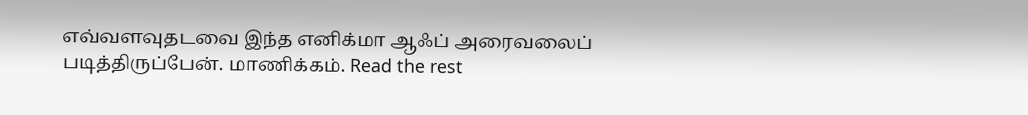எவ்வளவுதடவை இந்த எனிக்மா ஆஃப் அரைவலைப் படித்திருப்பேன். மாணிக்கம். Read the rest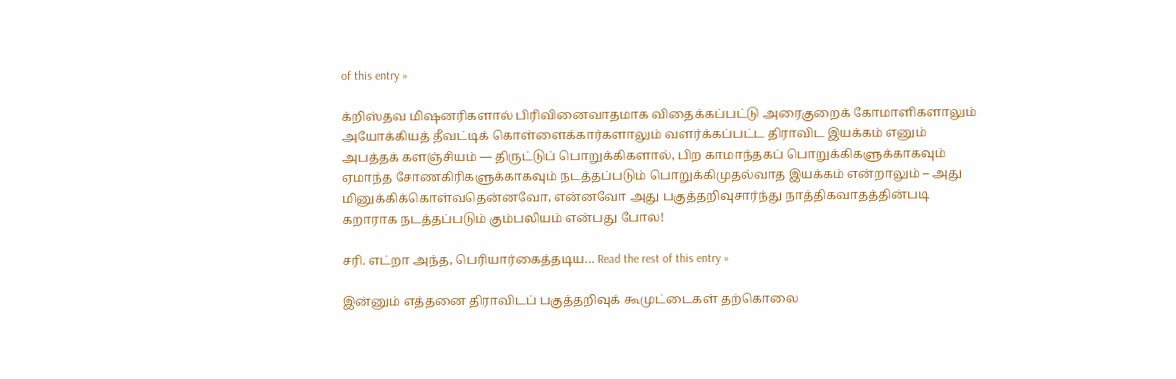of this entry »

க்றிஸ்தவ மிஷனரிகளால் பிரிவினைவாதமாக விதைக்கப்பட்டு அரைகுறைக் கோமாளிகளாலும் அயோக்கியத் தீவட்டிக் கொள்ளைக்கார்களாலும் வளர்க்கப்பட்ட திராவிட இயக்கம் எனும் அபத்தக் களஞ்சியம் — திருட்டுப் பொறுக்கிகளால், பிற காமாந்தகப் பொறுக்கிகளுக்காகவும் ஏமாந்த சோணகிரிகளுக்காகவும் நடத்தப்படும் பொறுக்கிமுதல்வாத இயக்கம் என்றாலும் – அது மினுக்கிக்கொள்வதென்னவோ, என்னவோ அது பகுத்தறிவுசார்ந்து நாத்திகவாதத்தின்படி கறாராக நடத்தப்படும் கும்பலியம் என்பது போல!

சரி. எட்றா அந்த, பெரியார்கைத்தடிய… Read the rest of this entry »

இன்னும் எத்தனை திராவிடப் பகுத்தறிவுக் கூமுட்டைகள் தற்கொலை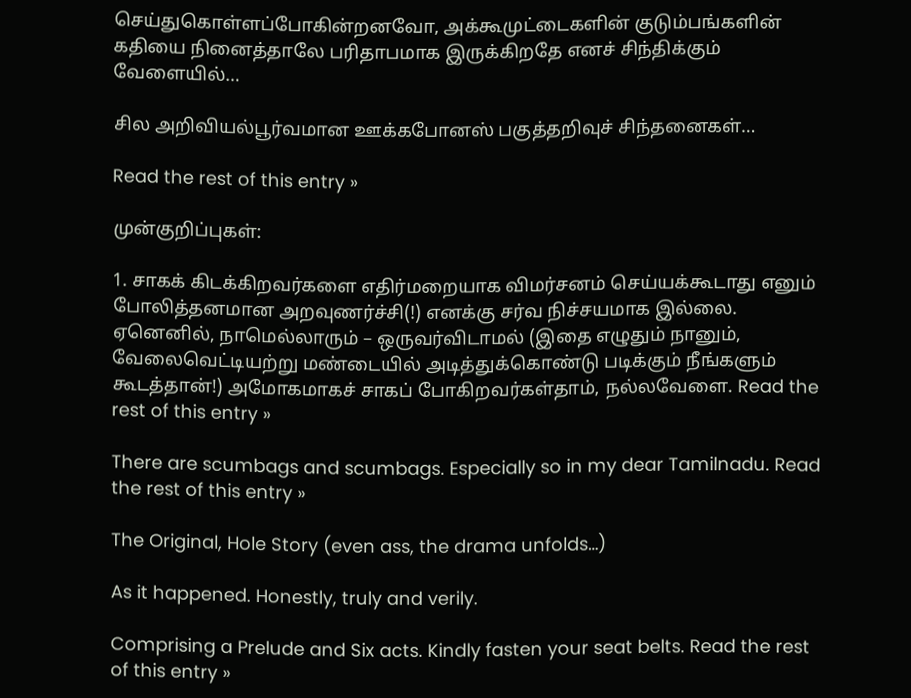செய்துகொள்ளப்போகின்றனவோ, அக்கூமுட்டைகளின் குடும்பங்களின் கதியை நினைத்தாலே பரிதாபமாக இருக்கிறதே எனச் சிந்திக்கும் வேளையில்…

சில அறிவியல்பூர்வமான ஊக்கபோனஸ் பகுத்தறிவுச் சிந்தனைகள்…

Read the rest of this entry »

முன்குறிப்புகள்:

1. சாகக் கிடக்கிறவர்களை எதிர்மறையாக விமர்சனம் செய்யக்கூடாது எனும் போலித்தனமான அறவுணர்ச்சி(!) எனக்கு சர்வ நிச்சயமாக இல்லை. ஏனெனில், நாமெல்லாரும் – ஒருவர்விடாமல் (இதை எழுதும் நானும், வேலைவெட்டியற்று மண்டையில் அடித்துக்கொண்டு படிக்கும் நீங்களும் கூடத்தான்!) அமோகமாகச் சாகப் போகிறவர்கள்தாம், நல்லவேளை. Read the rest of this entry »

There are scumbags and scumbags. Especially so in my dear Tamilnadu. Read the rest of this entry »

The Original, Hole Story (even ass, the drama unfolds…)

As it happened. Honestly, truly and verily.

Comprising a Prelude and Six acts. Kindly fasten your seat belts. Read the rest of this entry »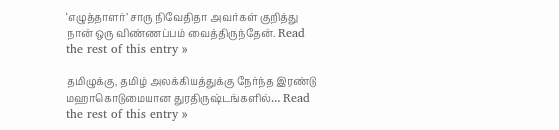‘எழுத்தாளர்’ சாரு நிவேதிதா அவர்கள் குறித்து நான் ஒரு விண்ணப்பம் வைத்திருந்தேன். Read the rest of this entry »

தமிழுக்கு, தமிழ் அலக்கியத்துக்கு நேர்ந்த இரண்டு மஹாகொடுமையான துரதிருஷ்டங்களில்… Read the rest of this entry »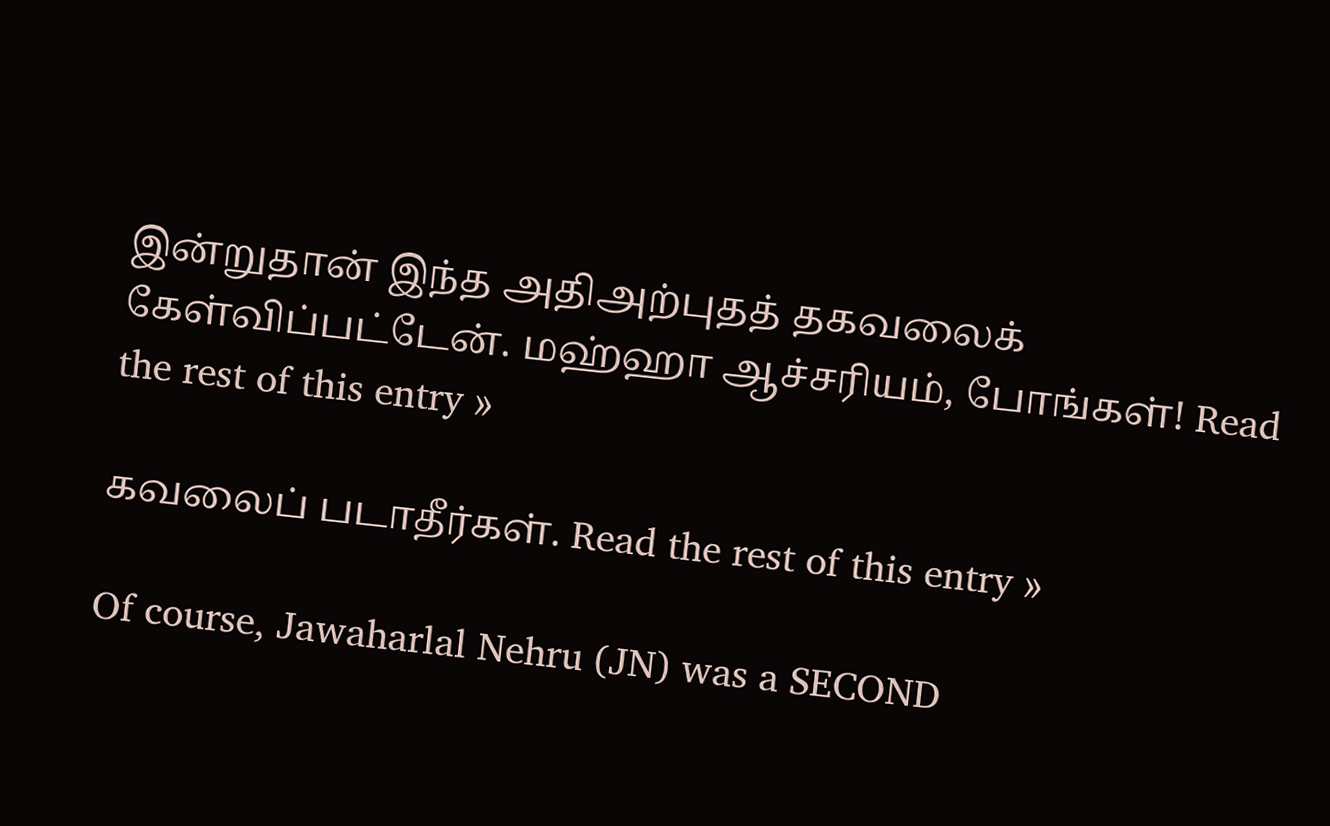இன்றுதான் இந்த அதிஅற்புதத் தகவலைக் கேள்விப்பட்டேன். மஹ்ஹா ஆச்சரியம், போங்கள்! Read the rest of this entry »

கவலைப் படாதீர்கள். Read the rest of this entry »

Of course, Jawaharlal Nehru (JN) was a SECOND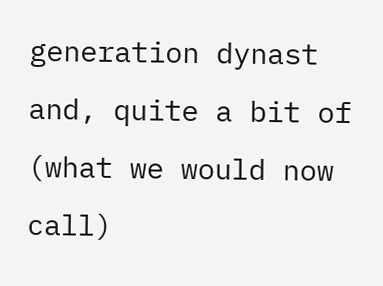generation dynast and, quite a bit of (what we would now call)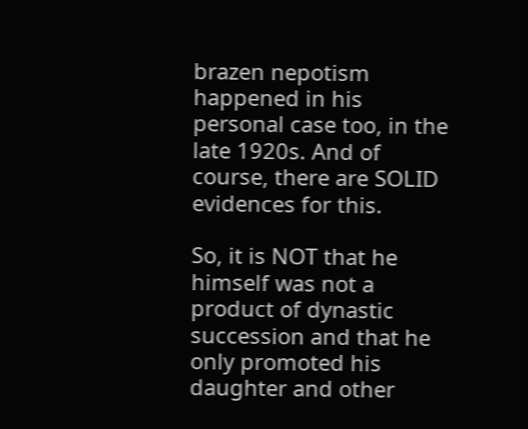brazen nepotism happened in his personal case too, in the late 1920s. And of course, there are SOLID evidences for this.

So, it is NOT that he himself was not a product of dynastic succession and that he only promoted his daughter and other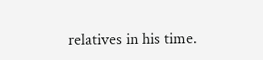relatives in his time.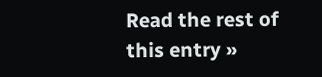Read the rest of this entry »